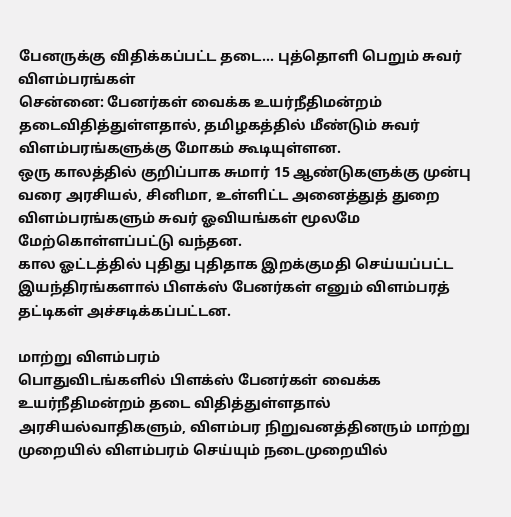பேனருக்கு விதிக்கப்பட்ட தடை... புத்தொளி பெறும் சுவர் விளம்பரங்கள்
சென்னை: பேனர்கள் வைக்க உயர்நீதிமன்றம் தடைவிதித்துள்ளதால், தமிழகத்தில் மீண்டும் சுவர் விளம்பரங்களுக்கு மோகம் கூடியுள்ளன.
ஒரு காலத்தில் குறிப்பாக சுமார் 15 ஆண்டுகளுக்கு முன்பு வரை அரசியல், சினிமா, உள்ளிட்ட அனைத்துத் துறை விளம்பரங்களும் சுவர் ஓவியங்கள் மூலமே மேற்கொள்ளப்பட்டு வந்தன.
கால ஓட்டத்தில் புதிது புதிதாக இறக்குமதி செய்யப்பட்ட இயந்திரங்களால் பிளக்ஸ் பேனர்கள் எனும் விளம்பரத் தட்டிகள் அச்சடிக்கப்பட்டன.

மாற்று விளம்பரம்
பொதுவிடங்களில் பிளக்ஸ் பேனர்கள் வைக்க உயர்நீதிமன்றம் தடை விதித்துள்ளதால் அரசியல்வாதிகளும், விளம்பர நிறுவனத்தினரும் மாற்று முறையில் விளம்பரம் செய்யும் நடைமுறையில்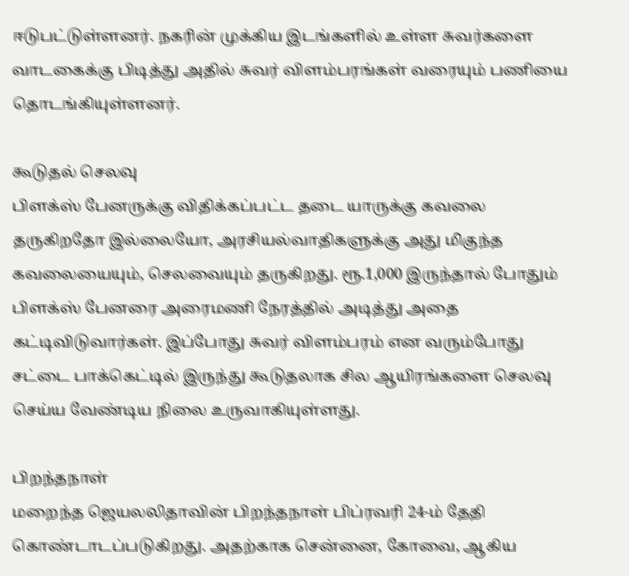ஈடுபட்டுள்ளனர். நகரின் முக்கிய இடங்களில் உள்ள சுவர்களை வாடகைக்கு பிடித்து அதில் சுவர் விளம்பரங்கள் வரையும் பணியை தொடங்கியுள்ளனர்.

கூடுதல் செலவு
பிளக்ஸ் பேனருக்கு விதிக்கப்பட்ட தடை யாருக்கு கவலை தருகிறதோ இல்லையோ, அரசியல்வாதிகளுக்கு அது மிகுந்த கவலையையும், செலவையும் தருகிறது. ரூ.1,000 இருந்தால் போதும் பிளக்ஸ் பேனரை அரைமணி நேரத்தில் அடித்து அதை கட்டிவிடுவார்கள். இப்போது சுவர் விளம்பரம் என வரும்போது சட்டை பாக்கெட்டில் இருந்து கூடுதலாக சில ஆயிரங்களை செலவு செய்ய வேண்டிய நிலை உருவாகியுள்ளது.

பிறந்தநாள்
மறைந்த ஜெயலலிதாவின் பிறந்தநாள் பிப்ரவரி 24-ம் தேதி கொண்டாடப்படுகிறது. அதற்காக சென்னை, கோவை, ஆகிய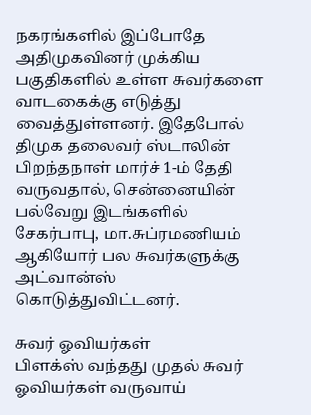நகரங்களில் இப்போதே அதிமுகவினர் முக்கிய பகுதிகளில் உள்ள சுவர்களை வாடகைக்கு எடுத்து வைத்துள்ளனர். இதேபோல் திமுக தலைவர் ஸ்டாலின் பிறந்தநாள் மார்ச் 1-ம் தேதி வருவதால், சென்னையின் பல்வேறு இடங்களில் சேகர்பாபு, மா.சுப்ரமணியம் ஆகியோர் பல சுவர்களுக்கு அட்வான்ஸ் கொடுத்துவிட்டனர்.

சுவர் ஓவியர்கள்
பிளக்ஸ் வந்தது முதல் சுவர் ஓவியர்கள் வருவாய்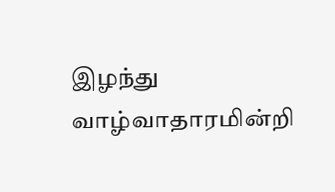இழந்து வாழ்வாதாரமின்றி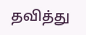தவித்து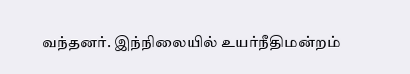வந்தனர். இந்நிலையில் உயர்நீதிமன்றம்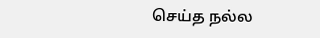செய்த நல்ல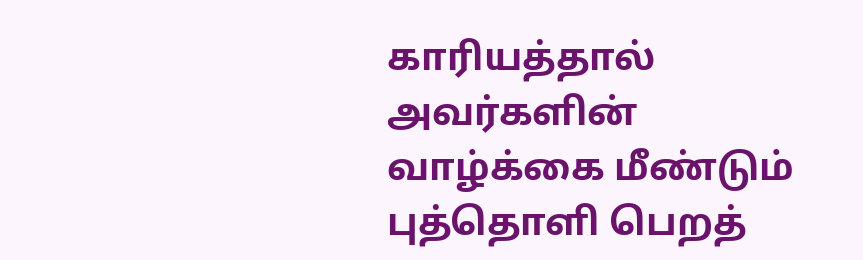காரியத்தால் அவர்களின் வாழ்க்கை மீண்டும் புத்தொளி பெறத்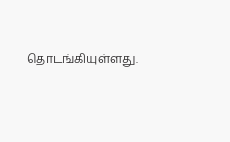தொடங்கியுள்ளது.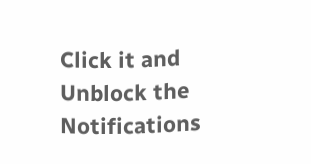Click it and Unblock the Notifications